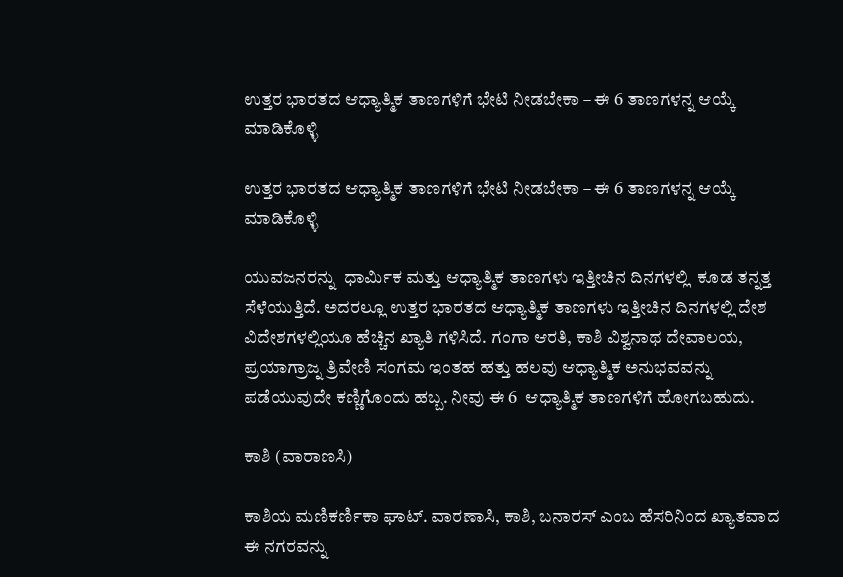ಉತ್ತರ ಭಾರತದ ಆಧ್ಯಾತ್ಮಿಕ ತಾಣಗಳಿಗೆ ಭೇಟಿ ನೀಡಬೇಕಾ – ಈ 6 ತಾಣಗಳನ್ನ ಆಯ್ಕೆ ಮಾಡಿಕೊಳ್ಳಿ

ಉತ್ತರ ಭಾರತದ ಆಧ್ಯಾತ್ಮಿಕ ತಾಣಗಳಿಗೆ ಭೇಟಿ ನೀಡಬೇಕಾ – ಈ 6 ತಾಣಗಳನ್ನ ಆಯ್ಕೆ ಮಾಡಿಕೊಳ್ಳಿ

ಯುವಜನರನ್ನು  ಧಾರ್ಮಿಕ ಮತ್ತು ಆಧ್ಯಾತ್ಮಿಕ ತಾಣಗಳು ಇತ್ತೀಚಿನ ದಿನಗಳಲ್ಲಿ  ಕೂಡ ತನ್ನತ್ತ ಸೆಳೆಯುತ್ತಿದೆ. ಅದರಲ್ಲೂ ಉತ್ತರ ಭಾರತದ ಆಧ್ಯಾತ್ಮಿಕ ತಾಣಗಳು ಇತ್ತೀಚಿನ ದಿನಗಳಲ್ಲಿ ದೇಶ ವಿದೇಶಗಳಲ್ಲಿಯೂ ಹೆಚ್ಚಿನ ಖ್ಯಾತಿ ಗಳಿಸಿದೆ. ಗಂಗಾ ಆರತಿ, ಕಾಶಿ ವಿಶ್ವನಾಥ ದೇವಾಲಯ, ಪ್ರಯಾಗ್ರಾಜ್ನ ತ್ರಿವೇಣಿ ಸಂಗಮ ಇಂತಹ ಹತ್ತು ಹಲವು ಆಧ್ಯಾತ್ಮಿಕ ಅನುಭವವನ್ನು ಪಡೆಯುವುದೇ ಕಣ್ಣಿಗೊಂದು ಹಬ್ಬ. ನೀವು ಈ 6  ಆಧ್ಯಾತ್ಮಿಕ ತಾಣಗಳಿಗೆ ಹೋಗಬಹುದು.

ಕಾಶಿ (ವಾರಾಣಸಿ)

ಕಾಶಿಯ ಮಣಿಕರ್ಣಿಕಾ ಘಾಟ್. ವಾರಣಾಸಿ, ಕಾಶಿ, ಬನಾರಸ್ ಎಂಬ ಹೆಸರಿನಿಂದ ಖ್ಯಾತವಾದ ಈ ನಗರವನ್ನು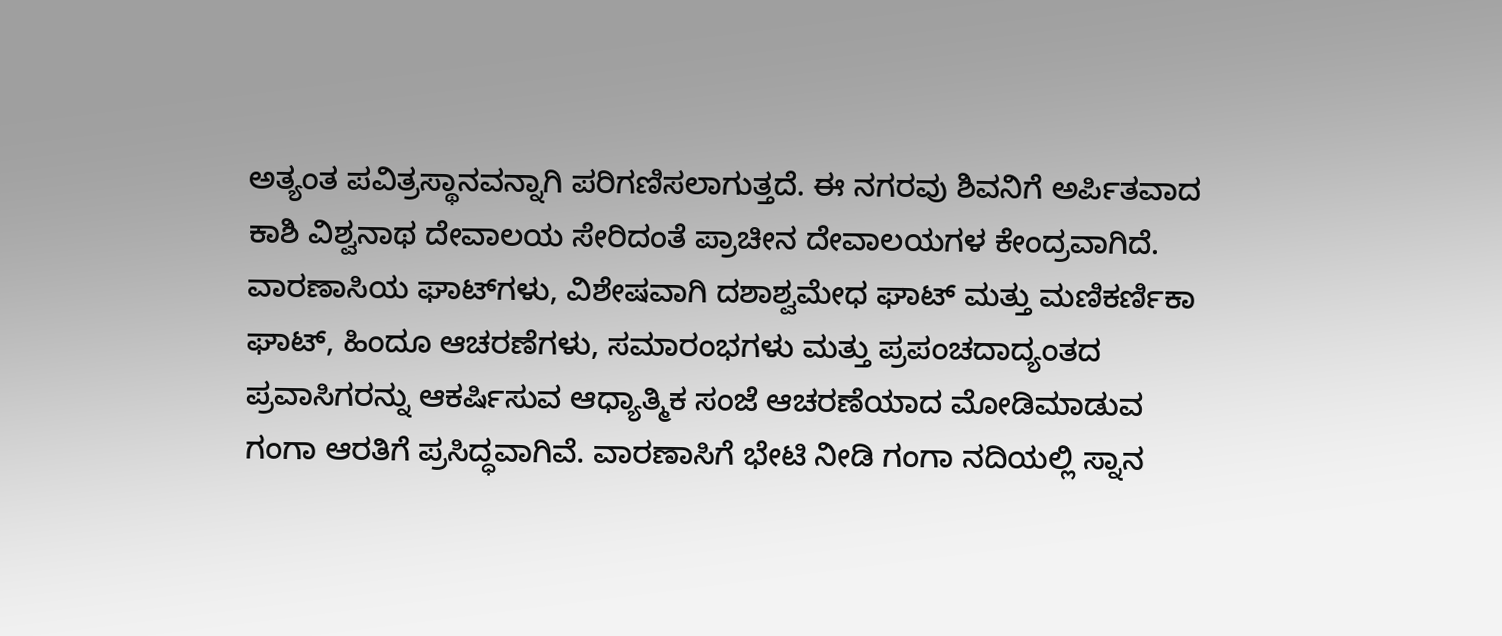ಅತ್ಯಂತ ಪವಿತ್ರಸ್ಥಾನವನ್ನಾಗಿ ಪರಿಗಣಿಸಲಾಗುತ್ತದೆ. ಈ ನಗರವು ಶಿವನಿಗೆ ಅರ್ಪಿತವಾದ ಕಾಶಿ ವಿಶ್ವನಾಥ ದೇವಾಲಯ ಸೇರಿದಂತೆ ಪ್ರಾಚೀನ ದೇವಾಲಯಗಳ ಕೇಂದ್ರವಾಗಿದೆ. ವಾರಣಾಸಿಯ ಘಾಟ್‌ಗಳು, ವಿಶೇಷವಾಗಿ ದಶಾಶ್ವಮೇಧ ಘಾಟ್ ಮತ್ತು ಮಣಿಕರ್ಣಿಕಾ ಘಾಟ್, ಹಿಂದೂ ಆಚರಣೆಗಳು, ಸಮಾರಂಭಗಳು ಮತ್ತು ಪ್ರಪಂಚದಾದ್ಯಂತದ ಪ್ರವಾಸಿಗರನ್ನು ಆಕರ್ಷಿಸುವ ಆಧ್ಯಾತ್ಮಿಕ ಸಂಜೆ ಆಚರಣೆಯಾದ ಮೋಡಿಮಾಡುವ ಗಂಗಾ ಆರತಿಗೆ ಪ್ರಸಿದ್ಧವಾಗಿವೆ. ವಾರಣಾಸಿಗೆ ಭೇಟಿ ನೀಡಿ ಗಂಗಾ ನದಿಯಲ್ಲಿ ಸ್ನಾನ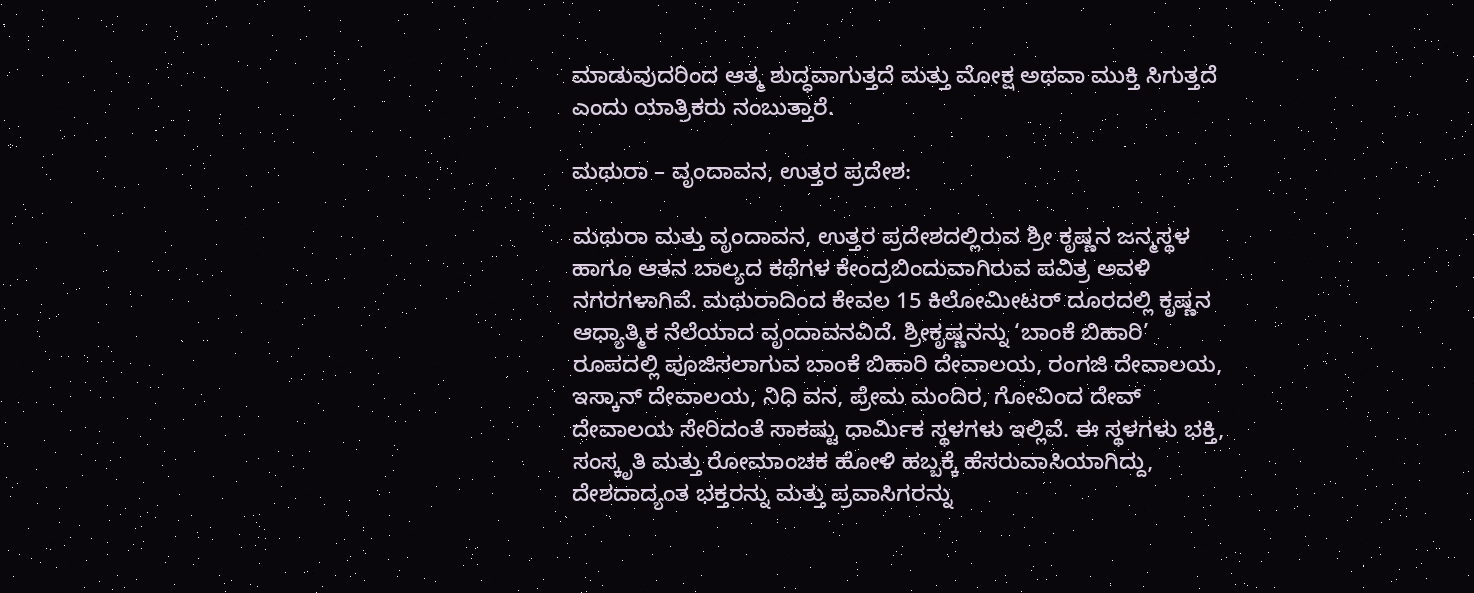ಮಾಡುವುದರಿಂದ ಆತ್ಮ ಶುದ್ಧವಾಗುತ್ತದೆ ಮತ್ತು ಮೋಕ್ಷ ಅಥವಾ ಮುಕ್ತಿ ಸಿಗುತ್ತದೆ ಎಂದು ಯಾತ್ರಿಕರು ನಂಬುತ್ತಾರೆ.

ಮಥುರಾ – ವೃಂದಾವನ, ಉತ್ತರ ಪ್ರದೇಶ:

ಮಥುರಾ ಮತ್ತು ವೃಂದಾವನ, ಉತ್ತರ ಪ್ರದೇಶದಲ್ಲಿರುವ ಶ್ರೀ ಕೃಷ್ಣನ ಜನ್ಮಸ್ಥಳ ಹಾಗೂ ಆತನ ಬಾಲ್ಯದ ಕಥೆಗಳ ಕೇಂದ್ರಬಿಂದುವಾಗಿರುವ ಪವಿತ್ರ ಅವಳಿ ನಗರಗಳಾಗಿವೆ. ಮಥುರಾದಿಂದ ಕೇವಲ 15 ಕಿಲೋಮೀಟರ್ ದೂರದಲ್ಲಿ ಕೃಷ್ಣನ ಆಧ್ಯಾತ್ಮಿಕ ನೆಲೆಯಾದ ವೃಂದಾವನವಿದೆ. ಶ್ರೀಕೃಷ್ಣನನ್ನು ‘ಬಾಂಕೆ ಬಿಹಾರಿ’ ರೂಪದಲ್ಲಿ ಪೂಜಿಸಲಾಗುವ ಬಾಂಕೆ ಬಿಹಾರಿ ದೇವಾಲಯ, ರಂಗಜಿ ದೇವಾಲಯ, ಇಸ್ಕಾನ್ ದೇವಾಲಯ, ನಿಧಿ ವನ, ಪ್ರೇಮ ಮಂದಿರ, ಗೋವಿಂದ ದೇವ್ ದೇವಾಲಯ ಸೇರಿದಂತೆ ಸಾಕಷ್ಟು ಧಾರ್ಮಿಕ ಸ್ಥಳಗಳು ಇಲ್ಲಿವೆ. ಈ ಸ್ಥಳಗಳು ಭಕ್ತಿ, ಸಂಸ್ಕೃತಿ ಮತ್ತು ರೋಮಾಂಚಕ ಹೋಳಿ ಹಬ್ಬಕ್ಕೆ ಹೆಸರುವಾಸಿಯಾಗಿದ್ದು, ದೇಶದಾದ್ಯಂತ ಭಕ್ತರನ್ನು ಮತ್ತು ಪ್ರವಾಸಿಗರನ್ನು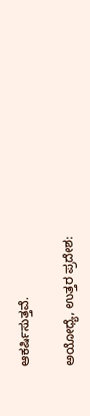ಆಕರ್ಷಿಸುತ್ತವೆ.

ಅಯೋಧ್ಯೆ, ಉತ್ತರ ಪ್ರದೇಶ: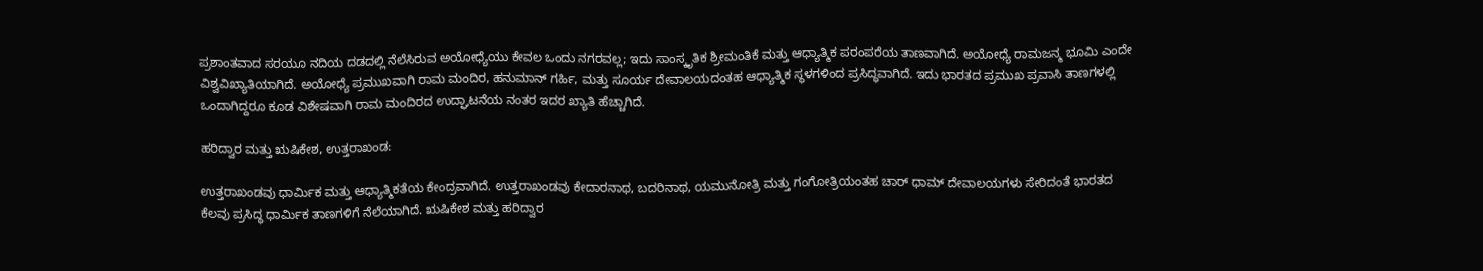ಪ್ರಶಾಂತವಾದ ಸರಯೂ ನದಿಯ ದಡದಲ್ಲಿ ನೆಲೆಸಿರುವ ಅಯೋಧ್ಯೆಯು ಕೇವಲ ಒಂದು ನಗರವಲ್ಲ; ಇದು ಸಾಂಸ್ಕೃತಿಕ ಶ್ರೀಮಂತಿಕೆ ಮತ್ತು ಆಧ್ಯಾತ್ಮಿಕ ಪರಂಪರೆಯ ತಾಣವಾಗಿದೆ. ಅಯೋಧ್ಯೆ ರಾಮಜನ್ಮ ಭೂಮಿ ಎಂದೇ ವಿಶ್ವವಿಖ್ಯಾತಿಯಾಗಿದೆ. ಅಯೋಧ್ಯೆ ಪ್ರಮುಖವಾಗಿ ರಾಮ ಮಂದಿರ, ಹನುಮಾನ್ ಗರ್ಹಿ, ಮತ್ತು ಸೂರ್ಯ ದೇವಾಲಯದಂತಹ ಆಧ್ಯಾತ್ಮಿಕ ಸ್ಥಳಗಳಿಂದ ಪ್ರಸಿದ್ಧವಾಗಿದೆ. ಇದು ಭಾರತದ ಪ್ರಮುಖ ಪ್ರವಾಸಿ ತಾಣಗಳಲ್ಲಿ ಒಂದಾಗಿದ್ದರೂ ಕೂಡ ವಿಶೇಷವಾಗಿ ರಾಮ ಮಂದಿರದ ಉದ್ಘಾಟನೆಯ ನಂತರ ಇದರ ಖ್ಯಾತಿ ಹೆಚ್ಚಾಗಿದೆ.

ಹರಿದ್ವಾರ ಮತ್ತು ಋಷಿಕೇಶ, ಉತ್ತರಾಖಂಡ:

ಉತ್ತರಾಖಂಡವು ಧಾರ್ಮಿಕ ಮತ್ತು ಆಧ್ಯಾತ್ಮಿಕತೆಯ ಕೇಂದ್ರವಾಗಿದೆ. ಉತ್ತರಾಖಂಡವು ಕೇದಾರನಾಥ, ಬದರಿನಾಥ, ಯಮುನೋತ್ರಿ ಮತ್ತು ಗಂಗೋತ್ರಿಯಂತಹ ಚಾರ್ ಧಾಮ್ ದೇವಾಲಯಗಳು ಸೇರಿದಂತೆ ಭಾರತದ ಕೆಲವು ಪ್ರಸಿದ್ಧ ಧಾರ್ಮಿಕ ತಾಣಗಳಿಗೆ ನೆಲೆಯಾಗಿದೆ. ಋಷಿಕೇಶ ಮತ್ತು ಹರಿದ್ವಾರ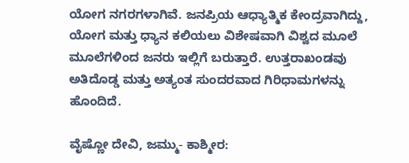ಯೋಗ ನಗರಗಳಾಗಿವೆ. ಜನಪ್ರಿಯ ಆಧ್ಯಾತ್ಮಿಕ ಕೇಂದ್ರವಾಗಿದ್ದು, ಯೋಗ ಮತ್ತು ಧ್ಯಾನ ಕಲಿಯಲು ವಿಶೇಷವಾಗಿ ವಿಶ್ವದ ಮೂಲೆ ಮೂಲೆಗಳಿಂದ ಜನರು ಇಲ್ಲಿಗೆ ಬರುತ್ತಾರೆ. ಉತ್ತರಾಖಂಡವು ಅತಿದೊಡ್ಡ ಮತ್ತು ಅತ್ಯಂತ ಸುಂದರವಾದ ಗಿರಿಧಾಮಗಳನ್ನು ಹೊಂದಿದೆ.

ವೈಷ್ಣೋ ದೇವಿ, ಜಮ್ಮು- ಕಾಶ್ಮೀರ: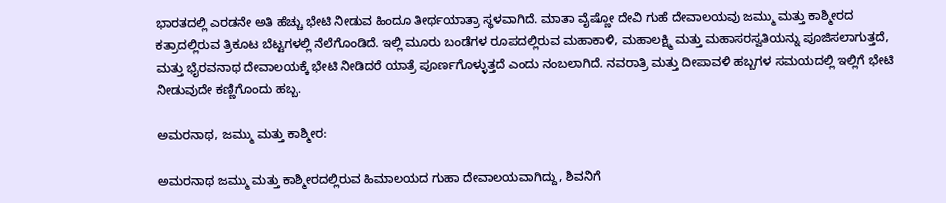ಭಾರತದಲ್ಲಿ ಎರಡನೇ ಅತಿ ಹೆಚ್ಚು ಭೇಟಿ ನೀಡುವ ಹಿಂದೂ ತೀರ್ಥಯಾತ್ರಾ ಸ್ಥಳವಾಗಿದೆ. ಮಾತಾ ವೈಷ್ಣೋ ದೇವಿ ಗುಹೆ ದೇವಾಲಯವು ಜಮ್ಮು ಮತ್ತು ಕಾಶ್ಮೀರದ ಕತ್ರಾದಲ್ಲಿರುವ ತ್ರಿಕೂಟ ಬೆಟ್ಟಗಳಲ್ಲಿ ನೆಲೆಗೊಂಡಿದೆ. ಇಲ್ಲಿ ಮೂರು ಬಂಡೆಗಳ ರೂಪದಲ್ಲಿರುವ ಮಹಾಕಾಳಿ, ಮಹಾಲಕ್ಷ್ಮಿ ಮತ್ತು ಮಹಾಸರಸ್ವತಿಯನ್ನು ಪೂಜಿಸಲಾಗುತ್ತದೆ, ಮತ್ತು ಭೈರವನಾಥ ದೇವಾಲಯಕ್ಕೆ ಭೇಟಿ ನೀಡಿದರೆ ಯಾತ್ರೆ ಪೂರ್ಣಗೊಳ್ಳುತ್ತದೆ ಎಂದು ನಂಬಲಾಗಿದೆ. ನವರಾತ್ರಿ ಮತ್ತು ದೀಪಾವಳಿ ಹಬ್ಬಗಳ ಸಮಯದಲ್ಲಿ ಇಲ್ಲಿಗೆ ಭೇಟಿ ನೀಡುವುದೇ ಕಣ್ಣಿಗೊಂದು ಹಬ್ಬ.

ಅಮರನಾಥ, ಜಮ್ಮು ಮತ್ತು ಕಾಶ್ಮೀರ:

ಅಮರನಾಥ ಜಮ್ಮು ಮತ್ತು ಕಾಶ್ಮೀರದಲ್ಲಿರುವ ಹಿಮಾಲಯದ ಗುಹಾ ದೇವಾಲಯವಾಗಿದ್ದು, ಶಿವನಿಗೆ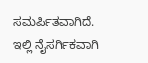ಸಮರ್ಪಿತವಾಗಿದೆ. ಇಲ್ಲಿ ನೈಸರ್ಗಿಕವಾಗಿ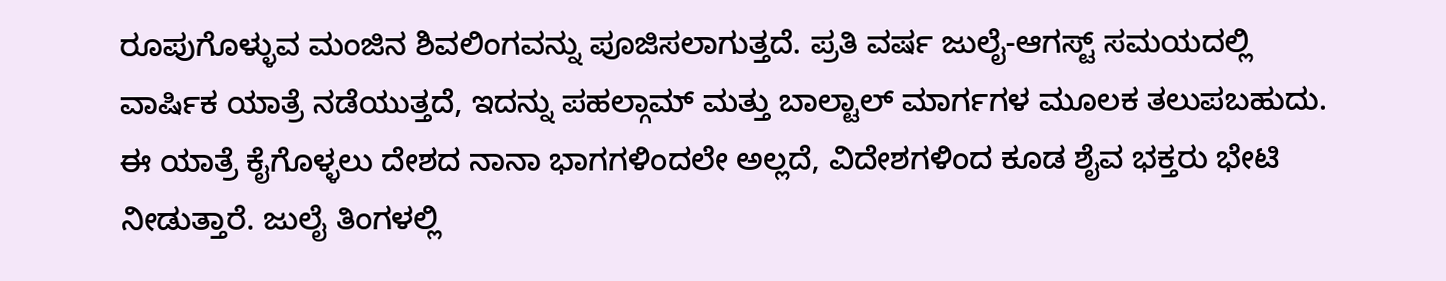ರೂಪುಗೊಳ್ಳುವ ಮಂಜಿನ ಶಿವಲಿಂಗವನ್ನು ಪೂಜಿಸಲಾಗುತ್ತದೆ. ಪ್ರತಿ ವರ್ಷ ಜುಲೈ-ಆಗಸ್ಟ್ ಸಮಯದಲ್ಲಿ ವಾರ್ಷಿಕ ಯಾತ್ರೆ ನಡೆಯುತ್ತದೆ, ಇದನ್ನು ಪಹಲ್ಗಾಮ್ ಮತ್ತು ಬಾಲ್ಟಾಲ್ ಮಾರ್ಗಗಳ ಮೂಲಕ ತಲುಪಬಹುದು. ಈ ಯಾತ್ರೆ ಕೈಗೊಳ್ಳಲು ದೇಶದ ನಾನಾ ಭಾಗಗಳಿಂದಲೇ ಅಲ್ಲದೆ, ವಿದೇಶಗಳಿಂದ ಕೂಡ ಶೈವ ಭಕ್ತರು ಭೇಟಿ ನೀಡುತ್ತಾರೆ. ಜುಲೈ ತಿಂಗಳಲ್ಲಿ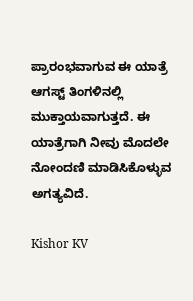ಪ್ರಾರಂಭವಾಗುವ ಈ ಯಾತ್ರೆ ಆಗಸ್ಟ್ ತಿಂಗಳಿನಲ್ಲಿ ಮುಕ್ತಾಯವಾಗುತ್ತದೆ. ಈ ಯಾತ್ರೆಗಾಗಿ ನೀವು ಮೊದಲೇ ನೋಂದಣಿ ಮಾಡಿಸಿಕೊಳ್ಳುವ ಅಗತ್ಯವಿದೆ.

Kishor KV